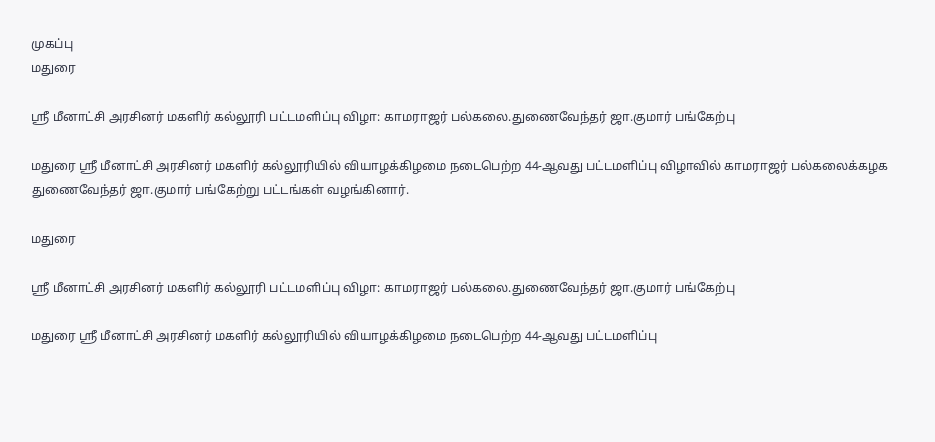முகப்பு
மதுரை

ஸ்ரீ மீனாட்சி அரசினர் மகளிர் கல்லூரி பட்டமளிப்பு விழா: காமராஜர் பல்கலை.துணைவேந்தர் ஜா.குமார் பங்கேற்பு

மதுரை ஸ்ரீ மீனாட்சி அரசினர் மகளிர் கல்லூரியில் வியாழக்கிழமை நடைபெற்ற 44-ஆவது பட்டமளிப்பு விழாவில் காமராஜர் பல்கலைக்கழக துணைவேந்தர் ஜா.குமார் பங்கேற்று பட்டங்கள் வழங்கினார்.

மதுரை

ஸ்ரீ மீனாட்சி அரசினர் மகளிர் கல்லூரி பட்டமளிப்பு விழா: காமராஜர் பல்கலை.துணைவேந்தர் ஜா.குமார் பங்கேற்பு

மதுரை ஸ்ரீ மீனாட்சி அரசினர் மகளிர் கல்லூரியில் வியாழக்கிழமை நடைபெற்ற 44-ஆவது பட்டமளிப்பு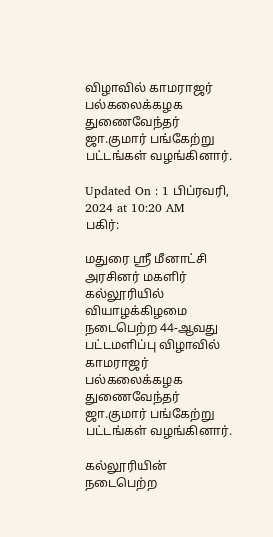விழாவில் காமராஜர் பல்கலைக்கழக துணைவேந்தர் ஜா.குமார் பங்கேற்று பட்டங்கள் வழங்கினார்.

Updated On : 1 பிப்ரவரி, 2024 at 10:20 AM
பகிர்:

மதுரை ஸ்ரீ மீனாட்சி அரசினர் மகளிர் கல்லூரியில் வியாழக்கிழமை நடைபெற்ற 44-ஆவது பட்டமளிப்பு விழாவில் காமராஜர் பல்கலைக்கழக துணைவேந்தர் ஜா.குமார் பங்கேற்று பட்டங்கள் வழங்கினார்.

கல்லூரியின் நடைபெற்ற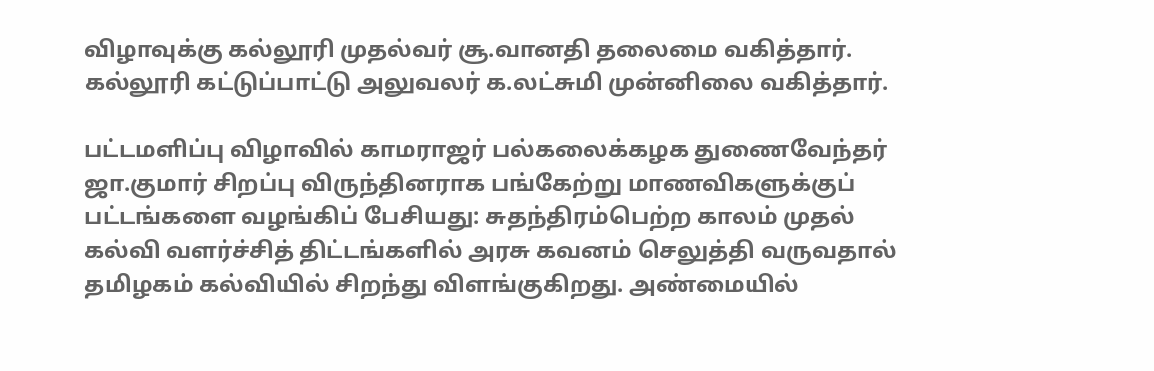விழாவுக்கு கல்லூரி முதல்வர் சூ.வானதி தலைமை வகித்தார். கல்லூரி கட்டுப்பாட்டு அலுவலர் க.லட்சுமி முன்னிலை வகித்தார்.

பட்டமளிப்பு விழாவில் காமராஜர் பல்கலைக்கழக துணைவேந்தர் ஜா.குமார் சிறப்பு விருந்தினராக பங்கேற்று மாணவிகளுக்குப் பட்டங்களை வழங்கிப் பேசியது: சுதந்திரம்பெற்ற காலம் முதல் கல்வி வளர்ச்சித் திட்டங்களில் அரசு கவனம் செலுத்தி வருவதால் தமிழகம் கல்வியில் சிறந்து விளங்குகிறது. அண்மையில்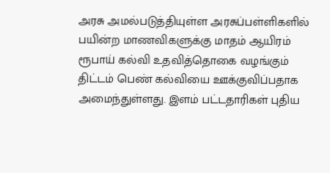அரசு அமல்படுத்தியுள்ள அரசுப்பள்ளிகளில் பயின்ற மாணவிகளுக்கு மாதம் ஆயிரம் ரூபாய் கல்வி உதவித்தொகை வழங்கும் திட்டம் பெண் கல்வியை ஊக்குவிப்பதாக அமைந்துள்ளது. இளம் பட்டதாரிகள் புதிய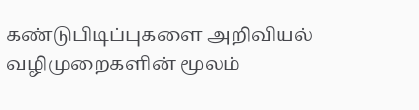கண்டுபிடிப்புகளை அறிவியல் வழிமுறைகளின் மூலம்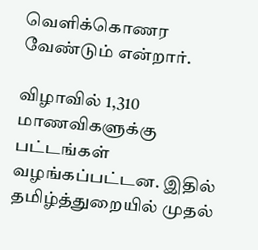வெளிக்கொணர வேண்டும் என்றார்.

விழாவில் 1,310 மாணவிகளுக்கு பட்டங்கள் வழங்கப்பட்டன. இதில் தமிழ்த்துறையில் முதல்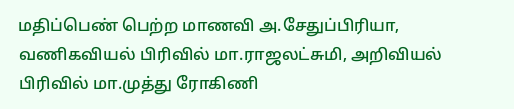மதிப்பெண் பெற்ற மாணவி அ.சேதுப்பிரியா, வணிகவியல் பிரிவில் மா.ராஜலட்சுமி, அறிவியல் பிரிவில் மா.முத்து ரோகிணி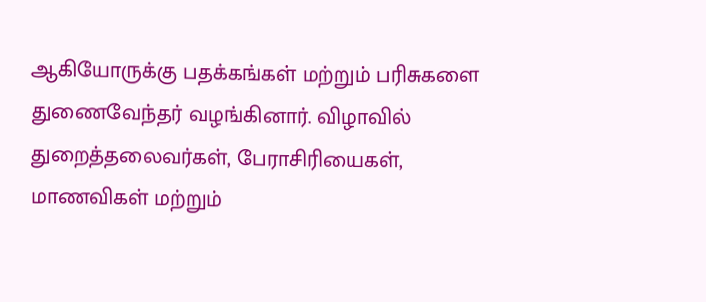ஆகியோருக்கு பதக்கங்கள் மற்றும் பரிசுகளை துணைவேந்தர் வழங்கினார். விழாவில் துறைத்தலைவர்கள், பேராசிரியைகள், மாணவிகள் மற்றும்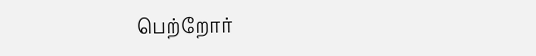பெற்றோர்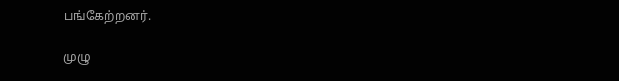பங்கேற்றனர்.

முழு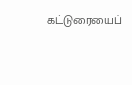கட்டுரையைப்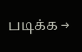படிக்க →